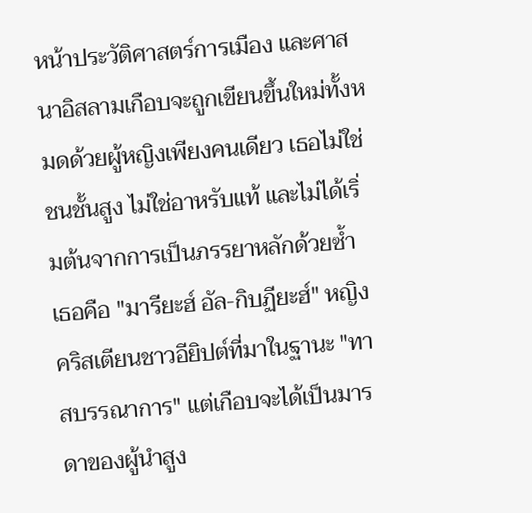หน้าประวัติศาสตร์การเมือง และศาสนาอิสลามเกือบจะถูกเขียนขึ้นใหม่ทั้งหมดด้วยผู้หญิงเพียงคนเดียว เธอไม่ใช่ชนชั้นสูง ไม่ใช่อาหรับแท้ และไม่ได้เริ่มต้นจากการเป็นภรรยาหลักด้วยซ้ำ เธอคือ "มารียะฮ์ อัล-กิบฏียะฮ์" หญิงคริสเตียนชาวอียิปต์ที่มาในฐานะ "ทาสบรรณาการ" แต่เกือบจะได้เป็นมารดาของผู้นำสูง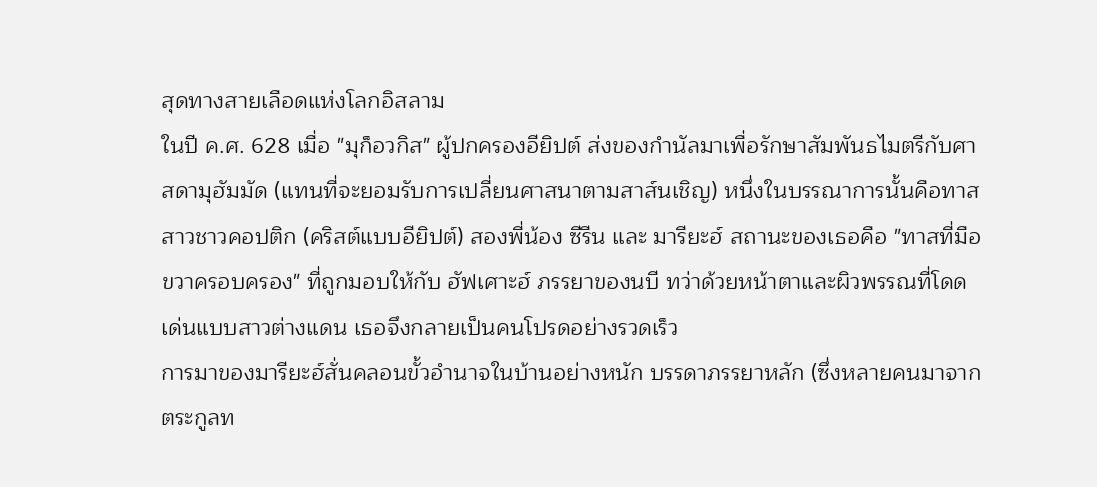สุดทางสายเลือดแห่งโลกอิสลาม
ในปี ค.ศ. 628 เมื่อ "มุก็อวกิส" ผู้ปกครองอียิปต์ ส่งของกำนัลมาเพื่อรักษาสัมพันธไมตรีกับศาสดามุฮัมมัด (แทนที่จะยอมรับการเปลี่ยนศาสนาตามสาส์นเชิญ) หนึ่งในบรรณาการนั้นคือทาสสาวชาวคอปติก (คริสต์แบบอียิปต์) สองพี่น้อง ซีรีน และ มารียะฮ์ สถานะของเธอคือ "ทาสที่มือขวาครอบครอง" ที่ถูกมอบให้กับ ฮัฟเศาะฮ์ ภรรยาของนบี ทว่าด้วยหน้าตาและผิวพรรณที่โดดเด่นแบบสาวต่างแดน เธอจึงกลายเป็นคนโปรดอย่างรวดเร็ว
การมาของมารียะฮ์สั่นคลอนขั้วอำนาจในบ้านอย่างหนัก บรรดาภรรยาหลัก (ซึ่งหลายคนมาจากตระกูลท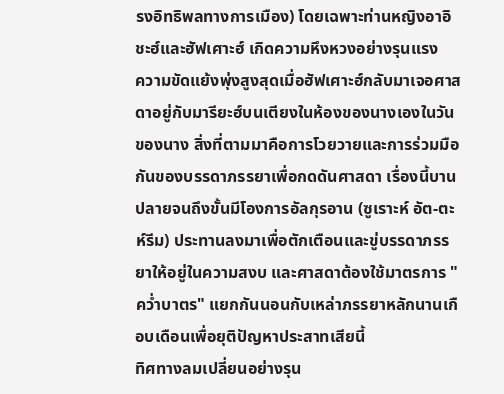รงอิทธิพลทางการเมือง) โดยเฉพาะท่านหญิงอาอิชะฮ์และฮัฟเศาะฮ์ เกิดความหึงหวงอย่างรุนแรง
ความขัดแย้งพุ่งสูงสุดเมื่อฮัฟเศาะฮ์กลับมาเจอศาสดาอยู่กับมารียะฮ์บนเตียงในห้องของนางเองในวันของนาง สิ่งที่ตามมาคือการโวยวายและการร่วมมือกันของบรรดาภรรยาเพื่อกดดันศาสดา เรื่องนี้บานปลายจนถึงขั้นมีโองการอัลกุรอาน (ซูเราะห์ อัต-ตะห์รีม) ประทานลงมาเพื่อตักเตือนและขู่บรรดาภรรยาให้อยู่ในความสงบ และศาสดาต้องใช้มาตรการ "คว่ำบาตร" แยกกันนอนกับเหล่าภรรยาหลักนานเกือบเดือนเพื่อยุติปัญหาประสาทเสียนี้
ทิศทางลมเปลี่ยนอย่างรุน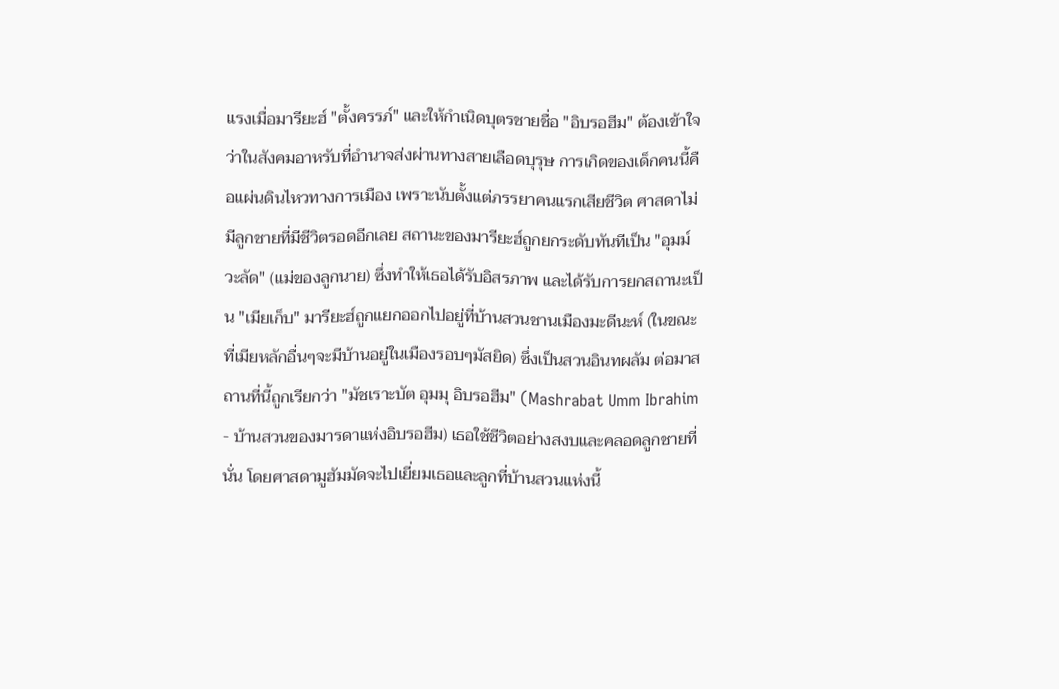แรงเมื่อมารียะฮ์ "ตั้งครรภ์" และให้กำเนิดบุตรชายชื่อ "อิบรอฮีม" ต้องเข้าใจว่าในสังคมอาหรับที่อำนาจส่งผ่านทางสายเลือดบุรุษ การเกิดของเด็กคนนี้คือแผ่นดินไหวทางการเมือง เพราะนับตั้งแต่ภรรยาคนแรกเสียชีวิต ศาสดาไม่มีลูกชายที่มีชีวิตรอดอีกเลย สถานะของมารียะฮ์ถูกยกระดับทันทีเป็น "อุมม์ วะลัด" (แม่ของลูกนาย) ซึ่งทำให้เธอได้รับอิสรภาพ และได้รับการยกสถานะเป็น "เมียเก็บ" มารียะฮ์ถูกแยกออกไปอยู่ที่บ้านสวนชานเมืองมะดีนะห์ (ในขณะที่เมียหลักอื่นๆจะมีบ้านอยู่ในเมืองรอบๆมัสยิด) ซึ่งเป็นสวนอินทผลัม ต่อมาสถานที่นี้ถูกเรียกว่า "มัชเราะบัต อุมมุ อิบรอฮีม" (Mashrabat Umm Ibrahim - บ้านสวนของมารดาแห่งอิบรอฮีม) เธอใช้ชีวิตอย่างสงบและคลอดลูกชายที่นั่น โดยศาสดามูฮัมมัดจะไปเยี่ยมเธอและลูกที่บ้านสวนแห่งนี้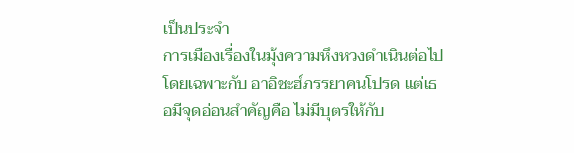เป็นประจำ
การเมืองเรื่องในมุ้งความหึงหวงดำเนินต่อไปโดยเฉพาะกับ อาอิชะฮ์ภรรยาคนโปรด แต่เธอมีจุดอ่อนสำคัญคือ ไม่มีบุตรให้กับ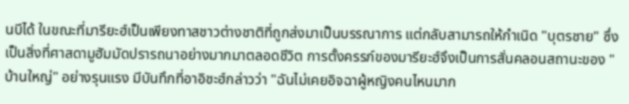นบีได้ ในขณะที่มารียะฮ์เป็นเพียงทาสชาวต่างชาติที่ถูกส่งมาเป็นบรรณาการ แต่กลับสามารถให้กำเนิด "บุตรชาย" ซึ่งเป็นสิ่งที่ศาสดามูฮัมมัดปรารถนาอย่างมากมาตลอดชีวิต การตั้งครรภ์ของมารียะฮ์จึงเป็นการสั่นคลอนสถานะของ "บ้านใหญ่" อย่างรุนแรง มีบันทึกที่อาอิชะฮ์กล่าวว่า "ฉันไม่เคยอิจฉาผู้หญิงคนไหนมาก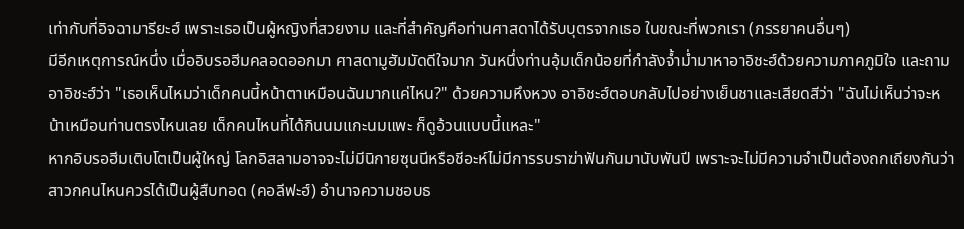เท่ากับที่อิจฉามารียะฮ์ เพราะเธอเป็นผู้หญิงที่สวยงาม และที่สำคัญคือท่านศาสดาได้รับบุตรจากเธอ ในขณะที่พวกเรา (ภรรยาคนอื่นๆ)
มีอีกเหตุการณ์หนึ่ง เมื่ออิบรอฮีมคลอดออกมา ศาสดามูฮัมมัดดีใจมาก วันหนึ่งท่านอุ้มเด็กน้อยที่กำลังจ้ำม่ำมาหาอาอิชะฮ์ด้วยความภาคภูมิใจ และถามอาอิชะฮ์ว่า "เธอเห็นไหมว่าเด็กคนนี้หน้าตาเหมือนฉันมากแค่ไหน?" ด้วยความหึงหวง อาอิชะฮ์ตอบกลับไปอย่างเย็นชาและเสียดสีว่า "ฉันไม่เห็นว่าจะหน้าเหมือนท่านตรงไหนเลย เด็กคนไหนที่ได้กินนมแกะนมแพะ ก็ดูอ้วนแบบนี้แหละ"
หากอิบรอฮีมเติบโตเป็นผู้ใหญ่ โลกอิสลามอาจจะไม่มีนิกายซุนนีหรือชีอะห์ไม่มีการรบราฆ่าฟันกันมานับพันปี เพราะจะไม่มีความจำเป็นต้องถกเถียงกันว่าสาวกคนไหนควรได้เป็นผู้สืบทอด (คอลีฟะฮ์) อำนาจความชอบธ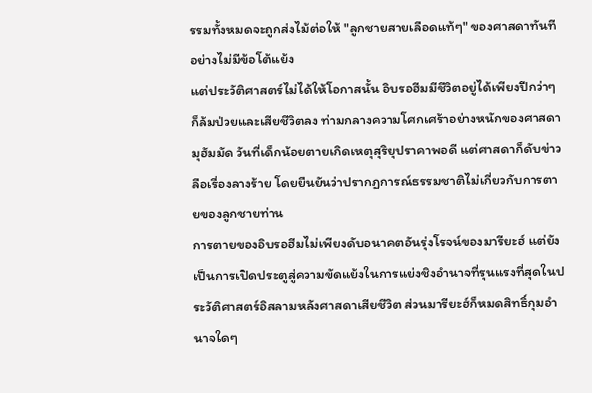รรมทั้งหมดจะถูกส่งไม้ต่อให้ "ลูกชายสายเลือดแท้ๆ" ของศาสดาทันทีอย่างไม่มีข้อโต้แย้ง
แต่ประวัติศาสตร์ไม่ได้ให้โอกาสนั้น อิบรอฮีมมีชีวิตอยู่ได้เพียงปีกว่าๆ ก็ล้มป่วยและเสียชีวิตลง ท่ามกลางความโศกเศร้าอย่างหนักของศาสดามุฮัมมัด วันที่เด็กน้อยตายเกิดเหตุสุริยุปราคาพอดี แต่ศาสดาก็ดับข่าวลือเรื่องลางร้าย โดยยืนยันว่าปรากฏการณ์ธรรมชาติไม่เกี่ยวกับการตายของลูกชายท่าน
การตายของอิบรอฮีมไม่เพียงดับอนาคตอันรุ่งโรจน์ของมารียะฮ์ แต่ยังเป็นการเปิดประตูสู่ความขัดแย้งในการแย่งชิงอำนาจที่รุนแรงที่สุดในประวัติศาสตร์อิสลามหลังศาสดาเสียชีวิต ส่วนมารียะฮ์ก็หมดสิทธิ์กุมอำนาจใดๆ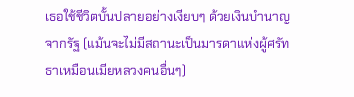เธอใช้ชีวิตบั้นปลายอย่างเงียบๆ ด้วยเงินบำนาญจากรัฐ (แม้นจะไม่มีสถานะเป็นมารดาแห่งผู้ศรัทธาเหมือนเมียหลวงคนอื่นๆ)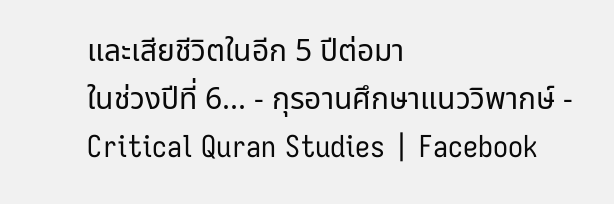และเสียชีวิตในอีก 5 ปีต่อมา
ในช่วงปีที่ 6... - กุรอานศึกษาแนววิพากษ์ - Critical Quran Studies | Facebook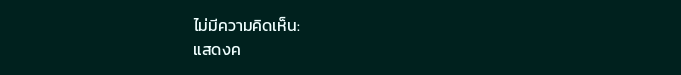ไม่มีความคิดเห็น:
แสดงค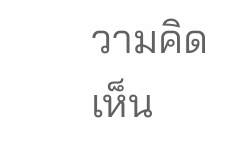วามคิดเห็น